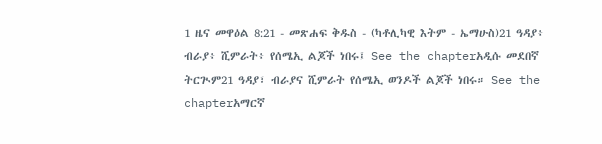1 ዜና መዋዕል 8:21 - መጽሐፍ ቅዱስ - (ካቶሊካዊ እትም - ኤማሁስ)21 ዓዳያ፥ ብራያ፥ ሺምራት፥ የሰሜኢ ልጆች ነበሩ፤ See the chapterአዲሱ መደበኛ ትርጒም21 ዓዳያ፣ ብራያና ሺምራት የሰሜኢ ወንዶች ልጆች ነበሩ። See the chapterአማርኛ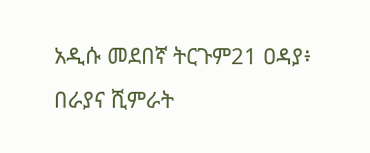አዲሱ መደበኛ ትርጉም21 ዐዳያ፥ በራያና ሺምራት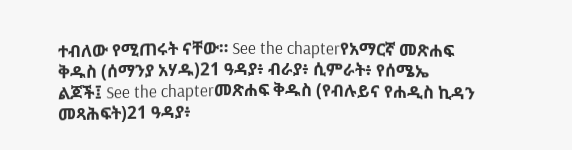ተብለው የሚጠሩት ናቸው። See the chapterየአማርኛ መጽሐፍ ቅዱስ (ሰማንያ አሃዱ)21 ዓዳያ፥ ብራያ፥ ሲምራት፥ የሰሜኤ ልጆች፤ See the chapterመጽሐፍ ቅዱስ (የብሉይና የሐዲስ ኪዳን መጻሕፍት)21 ዓዳያ፥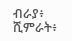ብራያ፥ ሺምራት፥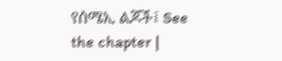የሰሜኢ ልጆች፤ See the chapter |